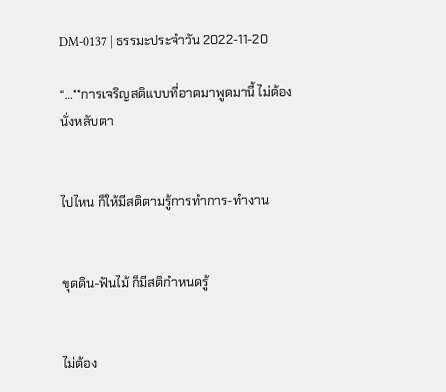DM-0137 | ธรรมะประจำวัน 2022-11-20

“…**การเจริญสติแบบที่อาตมาพูดมานี้ ไม่ต้องนั่งหลับตา


ไปไหน ก็ให้มีสติตามรู้การทำการ-ทำงาน


ขุดดิน-ฟันไม้ ก็มีสติกำหนดรู้


ไม่ต้อง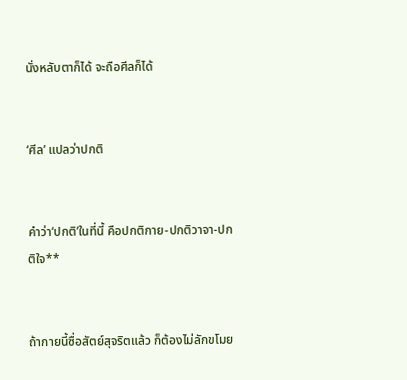นั่งหลับตาก็ได้ จะถือศีลก็ได้


‘ศีล’ แปลว่าปกติ


คำว่า‘ปกติ’ในที่นี้ คือปกติกาย-ปกติวาจา-ปกติใจ**


ถ้ากายนี้ซื่อสัตย์สุจริตแล้ว ก็ต้องไม่ลักขโมย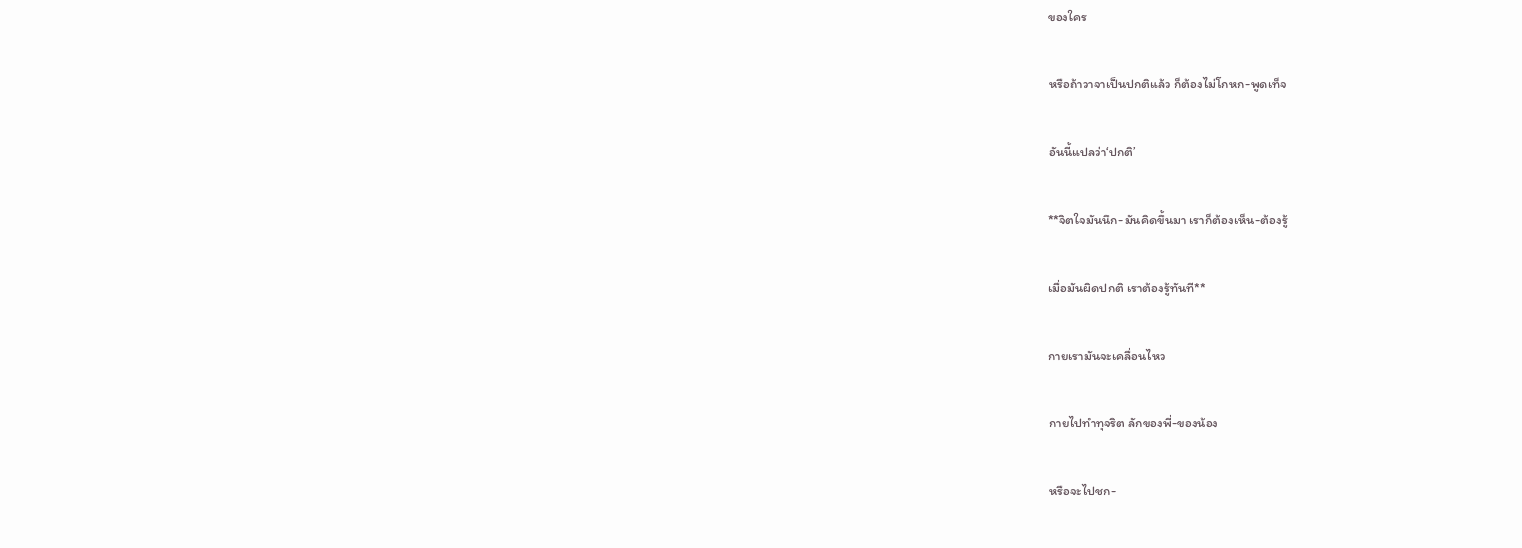ของใคร


หรือถ้าวาจาเป็นปกติแล้ว ก็ต้องไม่โกหก-พูดเท็จ


อันนี้แปลว่า‘ปกติ’


**จิตใจมันนึก-มันคิดขึ้นมา เราก็ต้องเห็น-ต้องรู้


เมื่อมันผิดปกติ เราต้องรู้ทันที**


กายเรามันจะเคลื่อนไหว


กายไปทำทุจริต ลักของพี่-ของน้อง


หรือจะไปชก-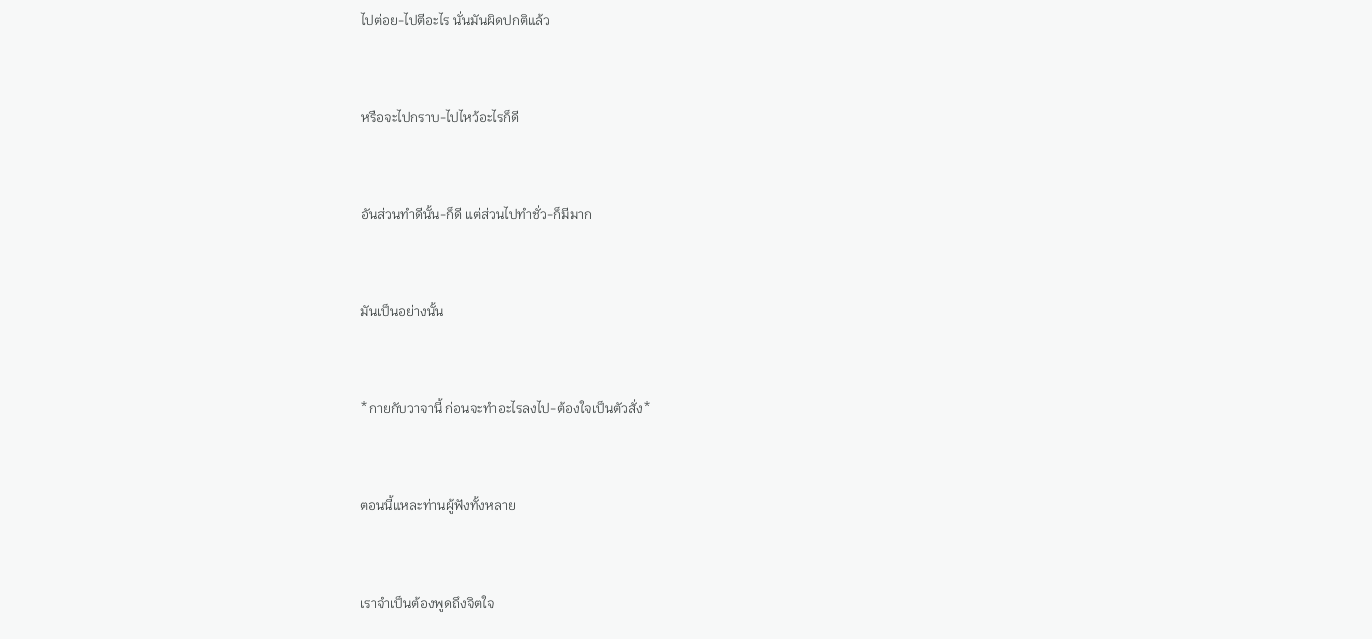ไปต่อย-ไปตีอะไร นั่นมันผิดปกติแล้ว


หรือจะไปกราบ-ไปไหว้อะไรก็ดี


อันส่วนทำดีนั้น-ก็ดี แต่ส่วนไปทำชั่ว-ก็มีมาก


มันเป็นอย่างนั้น


*กายกับวาจานี้ ก่อนจะทำอะไรลงไป-ต้องใจเป็นตัวสั่ง*


ตอนนี้แหละท่านผู้ฟังทั้งหลาย


เราจำเป็นต้องพูดถึงจิตใจ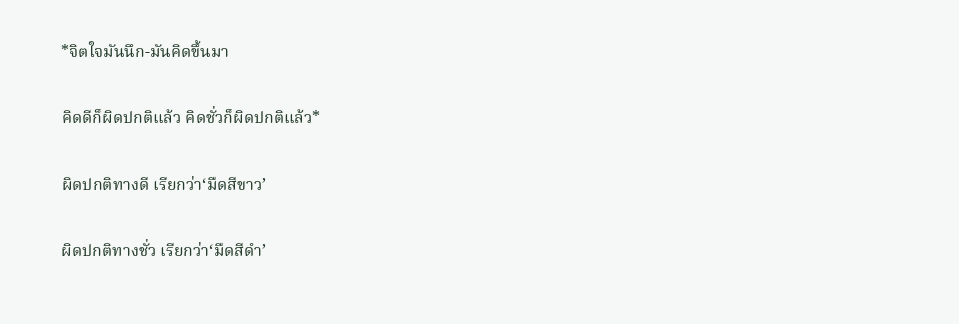*จิตใจมันนึก-มันคิดขึ้นมา


คิดดีก็ผิดปกติแล้ว คิดชั่วก็ผิดปกติแล้ว*


ผิดปกติทางดี เรียกว่า‘มืดสีขาว’


ผิดปกติทางชั่ว เรียกว่า‘มืดสีดำ’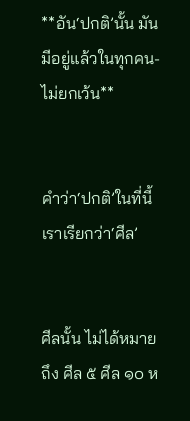**อัน‘ปกติ’นั้น มันมีอยู่แล้วในทุกคน-ไม่ยกเว้น**


คำว่า‘ปกติ’ในที่นี้ เราเรียกว่า‘ศีล’


ศีลนั้น ไม่ได้หมายถึง ศีล ๕ ศีล ๑๐ ห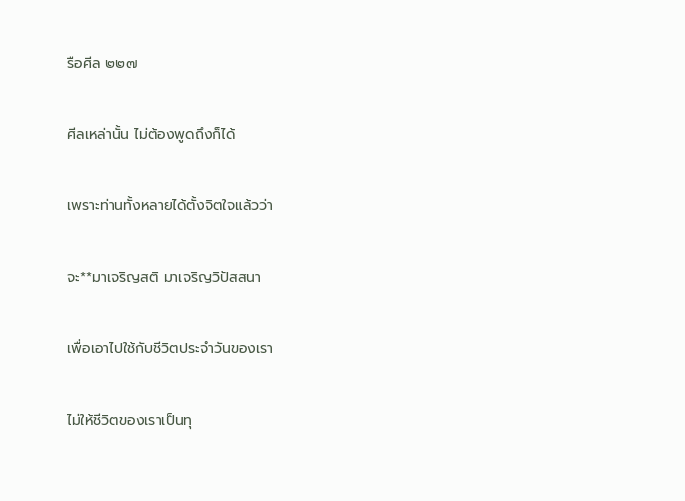รือศีล ๒๒๗


ศีลเหล่านั้น ไม่ต้องพูดถึงก็ได้


เพราะท่านทั้งหลายได้ตั้งจิตใจแล้วว่า


จะ**มาเจริญสติ มาเจริญวิปัสสนา


เพื่อเอาไปใช้กับชีวิตประจำวันของเรา


ไม่ให้ชีวิตของเราเป็นทุ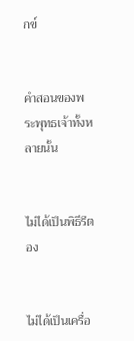กข์


คำสอนของพระพุทธเจ้าทั้งหลายนั้น


ไม่ได้เป็นพิธีรีตอง


ไม่ได้เป็นเครื่อ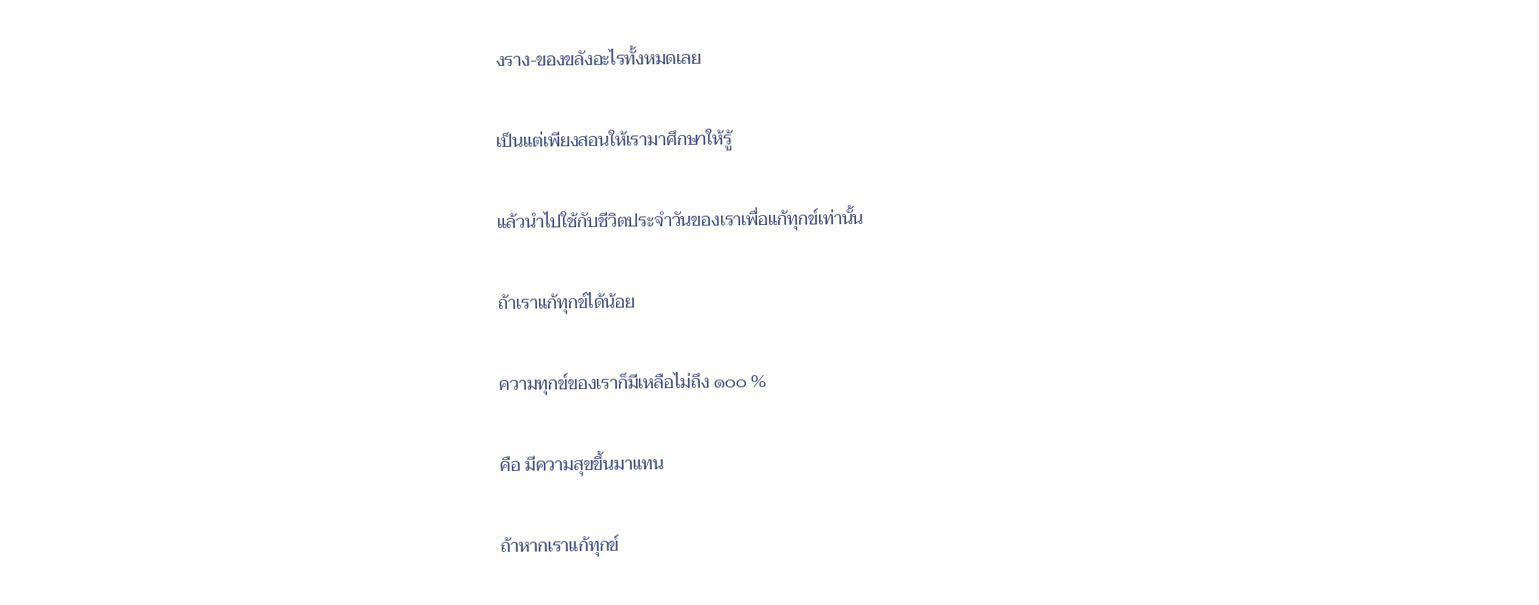งราง-ของขลังอะไรทั้งหมดเลย


เป็นแต่เพียงสอนให้เรามาศึกษาให้รู้


แล้วนำไปใช้กับชีวิตประจำวันของเราเพื่อแก้ทุกข์เท่านั้น


ถ้าเราแก้ทุกข์ได้น้อย


ความทุกข์ของเราก็มีเหลือไม่ถึง ๑๐๐ %


คือ มีความสุขขึ้นมาแทน


ถ้าหากเราแก้ทุกข์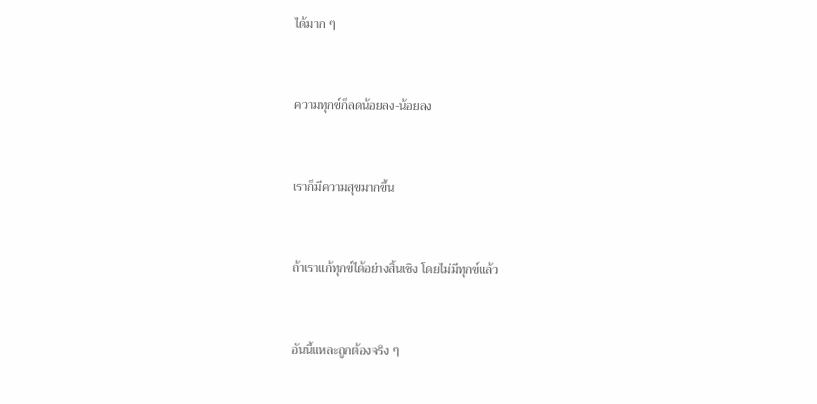ได้มาก ๆ


ความทุกข์ก็ลดน้อยลง-น้อยลง


เราก็มีความสุขมากขึ้น


ถ้าเราแก้ทุกข์ได้อย่างสิ้นเชิง โดยไม่มีทุกข์แล้ว


อันนี้แหละถูกต้องจริง ๆ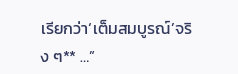เรียกว่า‘เต็มสมบูรณ์’จริง ๆ** …”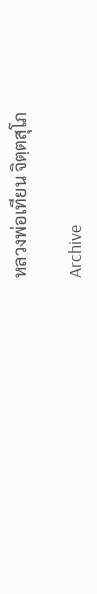หลวงพ่อเทียน จิตฺตสุโภ

Archive